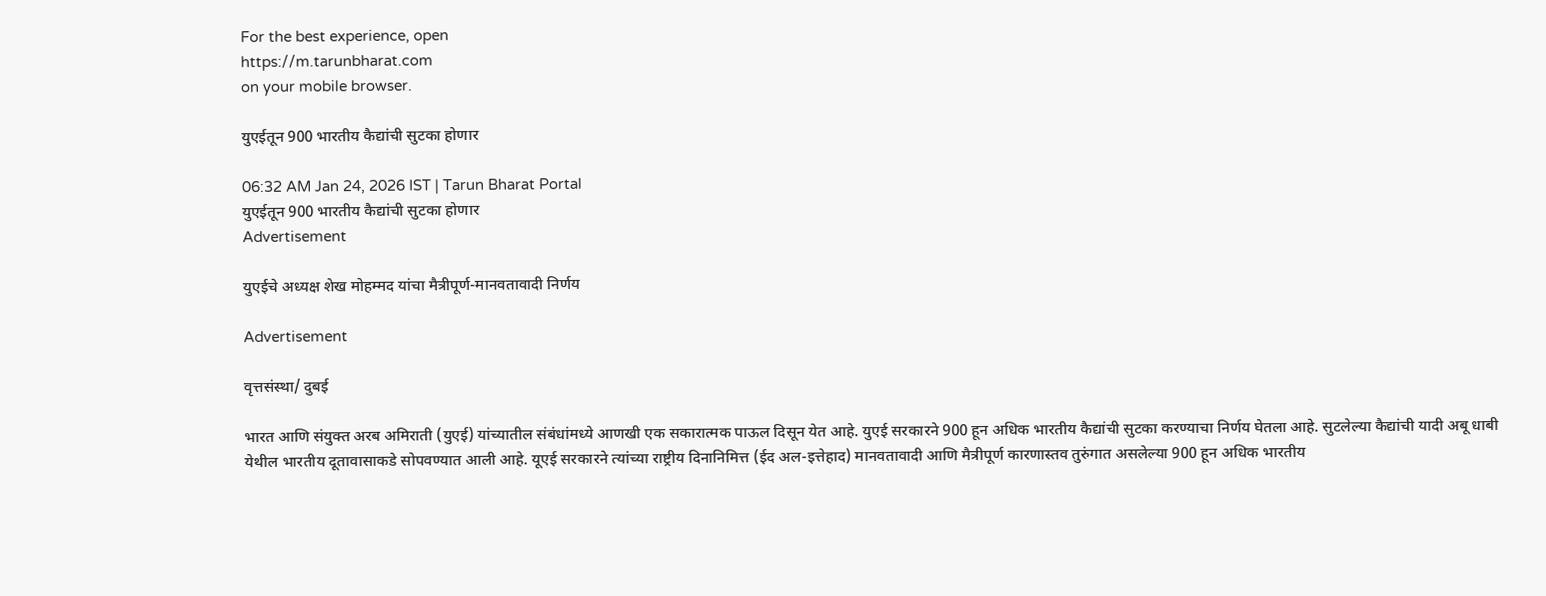For the best experience, open
https://m.tarunbharat.com
on your mobile browser.

युएईतून 900 भारतीय कैद्यांची सुटका होणार

06:32 AM Jan 24, 2026 IST | Tarun Bharat Portal
युएईतून 900 भारतीय कैद्यांची सुटका होणार
Advertisement

युएईचे अध्यक्ष शेख मोहम्मद यांचा मैत्रीपूर्ण-मानवतावादी निर्णय

Advertisement

वृत्तसंस्था/ दुबई

भारत आणि संयुक्त अरब अमिराती (युएई) यांच्यातील संबंधांमध्ये आणखी एक सकारात्मक पाऊल दिसून येत आहे. युएई सरकारने 900 हून अधिक भारतीय कैद्यांची सुटका करण्याचा निर्णय घेतला आहे. सुटलेल्या कैद्यांची यादी अबू धाबी येथील भारतीय दूतावासाकडे सोपवण्यात आली आहे. यूएई सरकारने त्यांच्या राष्ट्रीय दिनानिमित्त (ईद अल-इत्तेहाद) मानवतावादी आणि मैत्रीपूर्ण कारणास्तव तुरुंगात असलेल्या 900 हून अधिक भारतीय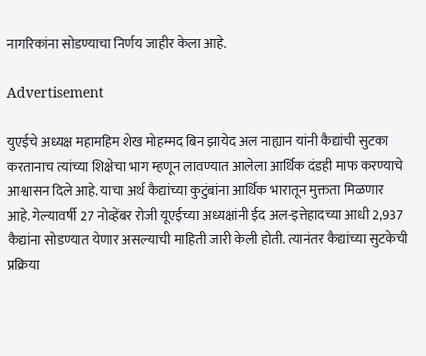नागरिकांना सोडण्याचा निर्णय जाहीर केला आहे.

Advertisement

युएईचे अध्यक्ष महामहिम शेख मोहम्मद बिन झायेद अल नाह्यान यांनी कैद्यांची सुटका करतानाच त्यांच्या शिक्षेचा भाग म्हणून लावण्यात आलेला आर्थिक दंडही माफ करण्याचे आश्वासन दिले आहे. याचा अर्थ कैद्यांच्या कुटुंबांना आर्थिक भारातून मुक्तता मिळणार आहे. गेल्यावर्षी 27 नोव्हेंबर रोजी यूएईच्या अध्यक्षांनी ईद अल-इत्तेहादच्या आधी 2,937 कैद्यांना सोडण्यात येणार असल्याची माहिती जारी केली होती. त्यानंतर कैद्यांच्या सुटकेची प्रक्रिया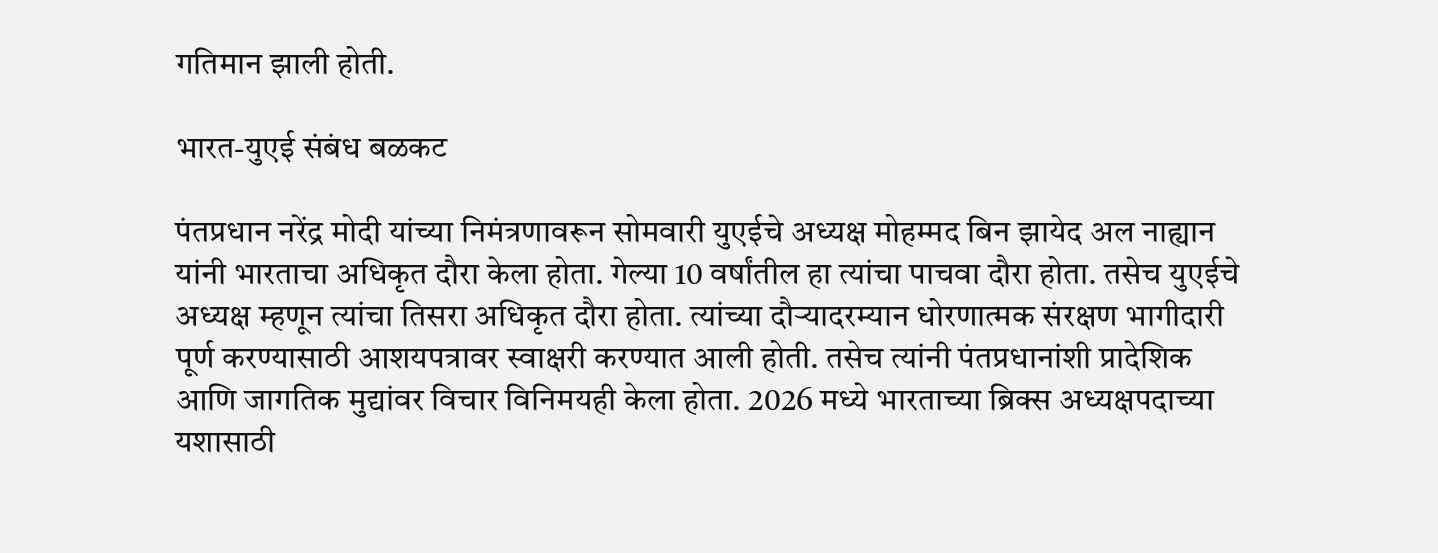गतिमान झाली होती.

भारत-युएई संबंध बळकट

पंतप्रधान नरेंद्र मोदी यांच्या निमंत्रणावरून सोमवारी युएईचे अध्यक्ष मोहम्मद बिन झायेद अल नाह्यान यांनी भारताचा अधिकृत दौरा केला होता. गेल्या 10 वर्षांतील हा त्यांचा पाचवा दौरा होता. तसेच युएईचे अध्यक्ष म्हणून त्यांचा तिसरा अधिकृत दौरा होता. त्यांच्या दौऱ्यादरम्यान धोरणात्मक संरक्षण भागीदारी पूर्ण करण्यासाठी आशयपत्रावर स्वाक्षरी करण्यात आली होती. तसेच त्यांनी पंतप्रधानांशी प्रादेशिक आणि जागतिक मुद्यांवर विचार विनिमयही केला होता. 2026 मध्ये भारताच्या ब्रिक्स अध्यक्षपदाच्या यशासाठी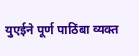युएईने पूर्ण पाठिंबा व्यक्त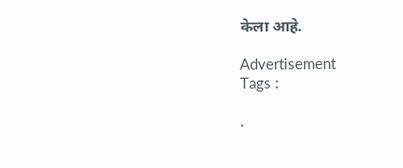केला आहे.

Advertisement
Tags :

.